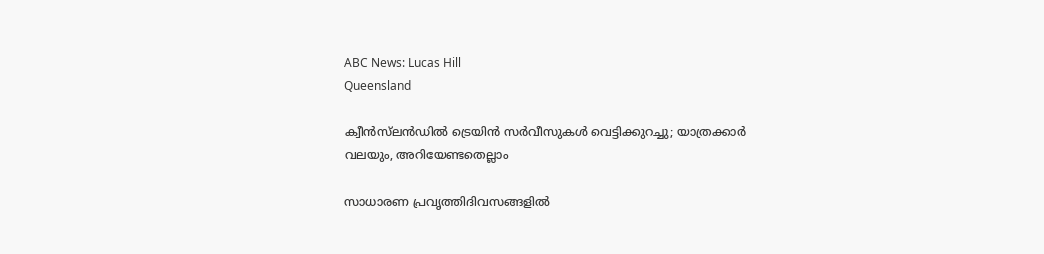ABC News: Lucas Hill
Queensland

ക്വീൻസ്‌ലൻഡിൽ ട്രെയിൻ സർവീസുകൾ വെട്ടിക്കുറച്ചു; യാത്രക്കാർ വലയും, അറിയേണ്ടതെല്ലാം

സാധാരണ പ്രവൃത്തിദിവസങ്ങളിൽ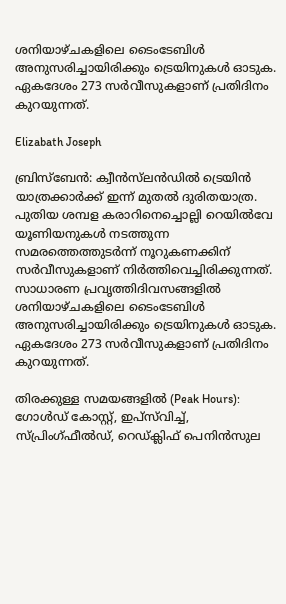ശനിയാഴ്ചകളിലെ ടൈംടേബിൾ അനുസരിച്ചായിരിക്കും ട്രെയിനുകൾ ഓടുക. ഏകദേശം 273 സർവീസുകളാണ് പ്രതിദിനം കുറയുന്നത്.

Elizabath Joseph

ബ്രിസ്‌ബേൻ: ക്വീൻസ്‌ലൻഡിൽ ട്രെയിൻ യാത്രക്കാർക്ക് ഇന്ന് മുതൽ ദുരിതയാത്ര. പുതിയ ശമ്പള കരാറിനെച്ചൊല്ലി റെയിൽവേ യൂണിയനുകൾ നടത്തുന്ന സമരത്തെത്തുടർന്ന് നൂറുകണക്കിന് സർവീസുകളാണ് നിർത്തിവെച്ചിരിക്കുന്നത്. സാധാരണ പ്രവൃത്തിദിവസങ്ങളിൽ ശനിയാഴ്ചകളിലെ ടൈംടേബിൾ അനുസരിച്ചായിരിക്കും ട്രെയിനുകൾ ഓടുക. ഏകദേശം 273 സർവീസുകളാണ് പ്രതിദിനം കുറയുന്നത്.

തിരക്കുള്ള സമയങ്ങളിൽ (Peak Hours): ഗോൾഡ് കോസ്റ്റ്, ഇപ്‌സ്‌വിച്ച്, സ്പ്രിംഗ്ഫീൽഡ്, റെഡ്ക്ലിഫ് പെനിൻസുല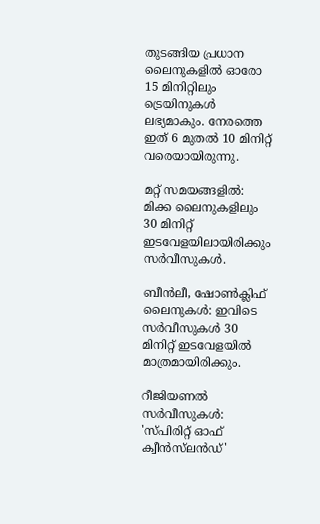തുടങ്ങിയ പ്രധാന ലൈനുകളിൽ ഓരോ 15 മിനിറ്റിലും ട്രെയിനുകൾ ലഭ്യമാകും. നേരത്തെ ഇത് 6 മുതൽ 10 മിനിറ്റ് വരെയായിരുന്നു.

മറ്റ് സമയങ്ങളിൽ: മിക്ക ലൈനുകളിലും 30 മിനിറ്റ് ഇടവേളയിലായിരിക്കും സർവീസുകൾ.

ബീൻലീ, ഷോൺക്ലിഫ് ലൈനുകൾ: ഇവിടെ സർവീസുകൾ 30 മിനിറ്റ് ഇടവേളയിൽ മാത്രമായിരിക്കും.

റീജിയണൽ സർവീസുകൾ: 'സ്പിരിറ്റ് ഓഫ് ക്വീൻസ്‌ലൻഡ്'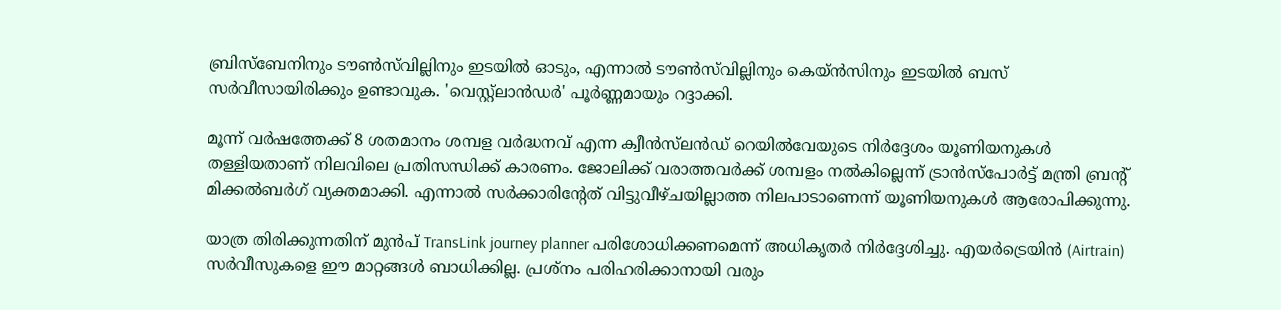ബ്രിസ്‌ബേനിനും ടൗൺസ്‌വില്ലിനും ഇടയിൽ ഓടും, എന്നാൽ ടൗൺസ്‌വില്ലിനും കെയ്‌ൻസിനും ഇടയിൽ ബസ് സർവീസായിരിക്കും ഉണ്ടാവുക. 'വെസ്റ്റ്‌ലാൻഡർ' പൂർണ്ണമായും റദ്ദാക്കി.

മൂന്ന് വർഷത്തേക്ക് 8 ശതമാനം ശമ്പള വർദ്ധനവ് എന്ന ക്വീൻസ്‌ലൻഡ് റെയിൽവേയുടെ നിർദ്ദേശം യൂണിയനുകൾ തള്ളിയതാണ് നിലവിലെ പ്രതിസന്ധിക്ക് കാരണം. ജോലിക്ക് വരാത്തവർക്ക് ശമ്പളം നൽകില്ലെന്ന് ട്രാൻസ്പോർട്ട് മന്ത്രി ബ്രന്റ് മിക്കൽബർഗ് വ്യക്തമാക്കി. എന്നാൽ സർക്കാരിന്റേത് വിട്ടുവീഴ്ചയില്ലാത്ത നിലപാടാണെന്ന് യൂണിയനുകൾ ആരോപിക്കുന്നു.

യാത്ര തിരിക്കുന്നതിന് മുൻപ് TransLink journey planner പരിശോധിക്കണമെന്ന് അധികൃതർ നിർദ്ദേശിച്ചു. എയർട്രെയിൻ (Airtrain) സർവീസുകളെ ഈ മാറ്റങ്ങൾ ബാധിക്കില്ല. പ്രശ്നം പരിഹരിക്കാനായി വരും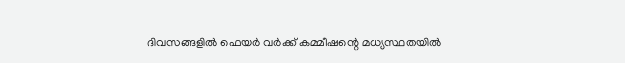ദിവസങ്ങളിൽ ഫെയർ വർക്ക് കമ്മീഷന്റെ മധ്യസ്ഥതയിൽ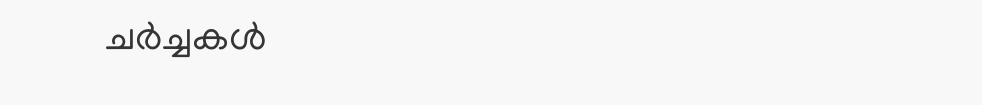ചർച്ചകൾ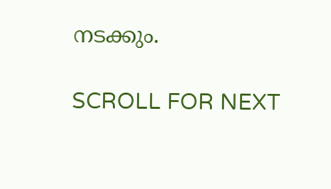നടക്കും.

SCROLL FOR NEXT